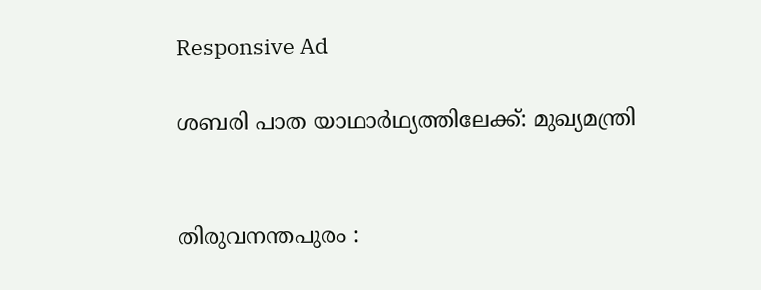Responsive Ad

ശബരി പാത യാഥാർഥ്യത്തിലേക്ക്: മുഖ്യമന്ത്രി


തിരുവനന്തപുരം :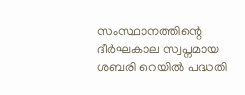സംസ്ഥാനത്തിന്റെ ദീർഘകാല സ്വപ്നമായ ശബരി റെയിൽ പദ്ധതി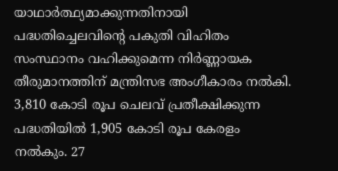യാഥാർത്ഥ്യമാക്കുന്നതിനായി പദ്ധതിച്ചെലവിന്റെ പകുതി വിഹിതം സംസ്ഥാനം വഹിക്കുമെന്ന നിർണ്ണായക തീരുമാനത്തിന് മന്ത്രിസഭ അംഗീകാരം നൽകി. 3,810 കോടി രൂപ ചെലവ് പ്രതീക്ഷിക്കുന്ന പദ്ധതിയിൽ 1,905 കോടി രൂപ കേരളം നൽകും. 27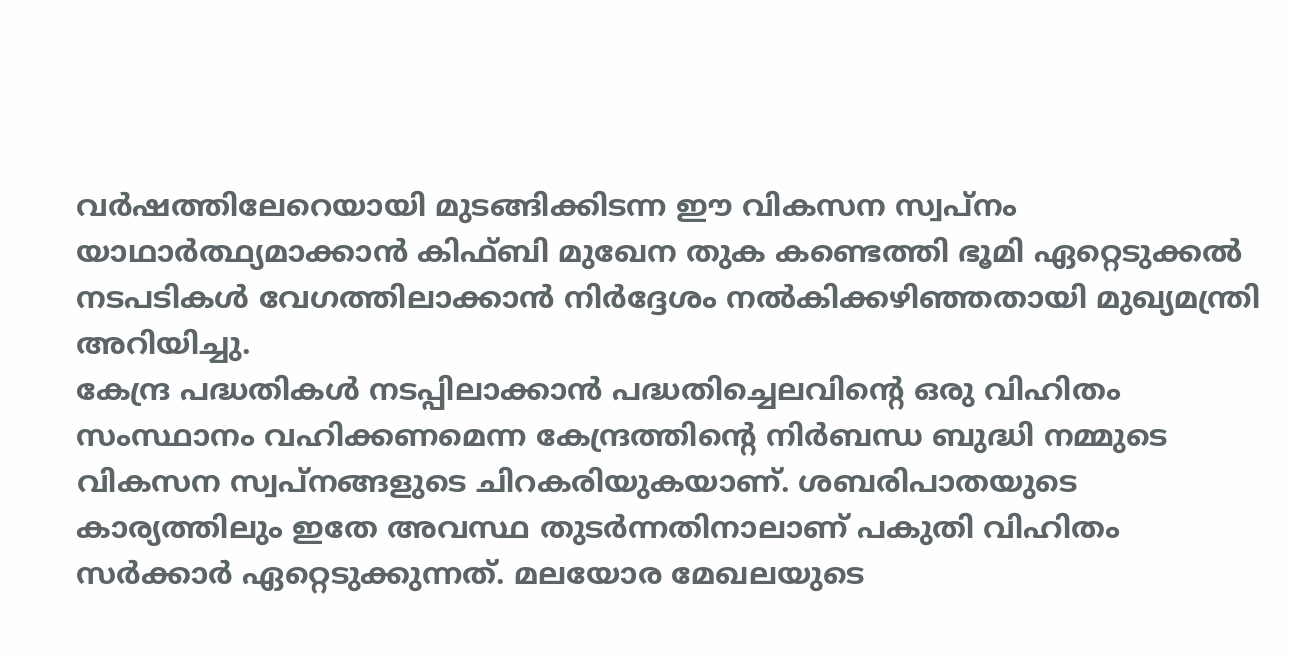വർഷത്തിലേറെയായി മുടങ്ങിക്കിടന്ന ഈ വികസന സ്വപ്നം യാഥാർത്ഥ്യമാക്കാൻ കിഫ്ബി മുഖേന തുക കണ്ടെത്തി ഭൂമി ഏറ്റെടുക്കൽ നടപടികൾ വേഗത്തിലാക്കാൻ നിർദ്ദേശം നൽകിക്കഴിഞ്ഞതായി മുഖ്യമന്ത്രി അറിയിച്ചു.
കേന്ദ്ര പദ്ധതികൾ നടപ്പിലാക്കാൻ പദ്ധതിച്ചെലവിന്റെ ഒരു വിഹിതം സംസ്ഥാനം വഹിക്കണമെന്ന കേന്ദ്രത്തിന്റെ നിർബന്ധ ബുദ്ധി നമ്മുടെ വികസന സ്വപ്നങ്ങളുടെ ചിറകരിയുകയാണ്. ശബരിപാതയുടെ കാര്യത്തിലും ഇതേ അവസ്ഥ തുടർന്നതിനാലാണ് പകുതി വിഹിതം സർക്കാർ ഏറ്റെടുക്കുന്നത്. മലയോര മേഖലയുടെ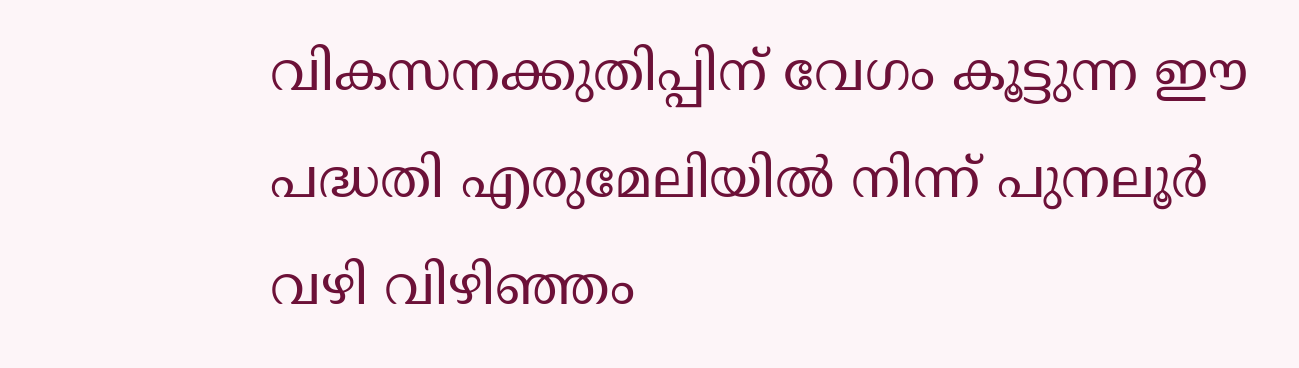വികസനക്കുതിപ്പിന് വേഗം കൂട്ടുന്ന ഈ പദ്ധതി എരുമേലിയിൽ നിന്ന് പുനലൂർ വഴി വിഴിഞ്ഞം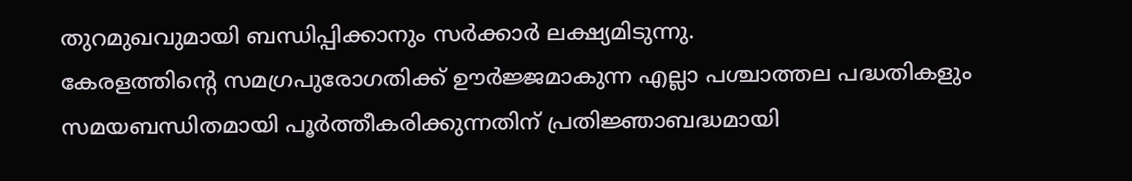തുറമുഖവുമായി ബന്ധിപ്പിക്കാനും സർക്കാർ ലക്ഷ്യമിടുന്നു.
കേരളത്തിന്റെ സമഗ്രപുരോഗതിക്ക് ഊർജ്ജമാകുന്ന എല്ലാ പശ്ചാത്തല പദ്ധതികളും സമയബന്ധിതമായി പൂർത്തീകരിക്കുന്നതിന് പ്രതിജ്ഞാബദ്ധമായി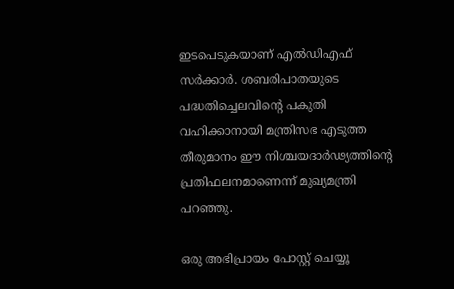ഇടപെടുകയാണ് എൽഡിഎഫ് സർക്കാർ. ശബരിപാതയുടെ പദ്ധതിച്ചെലവിന്റെ പകുതി വഹിക്കാനായി മന്ത്രിസഭ എടുത്ത തീരുമാനം ഈ നിശ്ചയദാർഢ്യത്തിന്റെ പ്രതിഫലനമാണെന്ന് മുഖ്യമന്ത്രി പറഞ്ഞു.

ഒരു അഭിപ്രായം പോസ്റ്റ് ചെയ്യൂ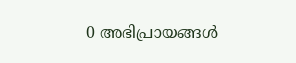0 അഭിപ്രായങ്ങള്‍